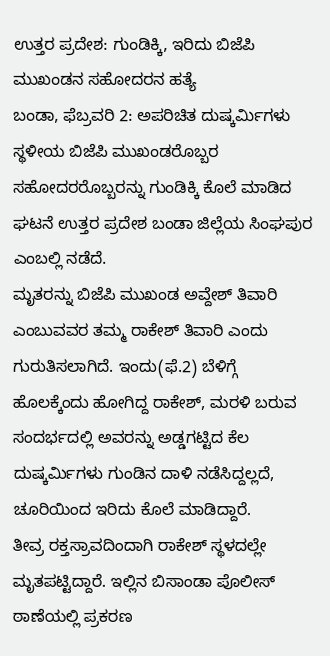ಉತ್ತರ ಪ್ರದೇಶ: ಗುಂಡಿಕ್ಕಿ, ಇರಿದು ಬಿಜೆಪಿ ಮುಖಂಡನ ಸಹೋದರನ ಹತ್ಯೆ
ಬಂಡಾ, ಫೆಬ್ರವರಿ 2: ಅಪರಿಚಿತ ದುಷ್ಕರ್ಮಿಗಳು ಸ್ಥಳೀಯ ಬಿಜೆಪಿ ಮುಖಂಡರೊಬ್ಬರ ಸಹೋದರರೊಬ್ಬರನ್ನು ಗುಂಡಿಕ್ಕಿ ಕೊಲೆ ಮಾಡಿದ ಘಟನೆ ಉತ್ತರ ಪ್ರದೇಶ ಬಂಡಾ ಜಿಲ್ಲೆಯ ಸಿಂಘಪುರ ಎಂಬಲ್ಲಿ ನಡೆದೆ.
ಮೃತರನ್ನು ಬಿಜೆಪಿ ಮುಖಂಡ ಅವ್ದೇಶ್ ತಿವಾರಿ ಎಂಬುವವರ ತಮ್ಮ ರಾಕೇಶ್ ತಿವಾರಿ ಎಂದು ಗುರುತಿಸಲಾಗಿದೆ. ಇಂದು(ಫೆ.2) ಬೆಳಿಗ್ಗೆ ಹೊಲಕ್ಕೆಂದು ಹೋಗಿದ್ದ ರಾಕೇಶ್, ಮರಳಿ ಬರುವ ಸಂದರ್ಭದಲ್ಲಿ ಅವರನ್ನು ಅಡ್ಡಗಟ್ಟಿದ ಕೆಲ ದುಷ್ಕರ್ಮಿಗಳು ಗುಂಡಿನ ದಾಳಿ ನಡೆಸಿದ್ದಲ್ಲದೆ, ಚೂರಿಯಿಂದ ಇರಿದು ಕೊಲೆ ಮಾಡಿದ್ದಾರೆ.
ತೀವ್ರ ರಕ್ತಸ್ರಾವದಿಂದಾಗಿ ರಾಕೇಶ್ ಸ್ಥಳದಲ್ಲೇ ಮೃತಪಟ್ಟಿದ್ದಾರೆ. ಇಲ್ಲಿನ ಬಿಸಾಂಡಾ ಪೊಲೀಸ್ ಠಾಣೆಯಲ್ಲಿ ಪ್ರಕರಣ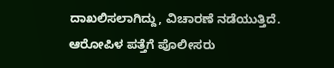ದಾಖಲಿಸಲಾಗಿದ್ದು, ವಿಚಾರಣೆ ನಡೆಯುತ್ತಿದೆ. ಆರೋಪಿಳ ಪತ್ತೆಗೆ ಪೊಲೀಸರು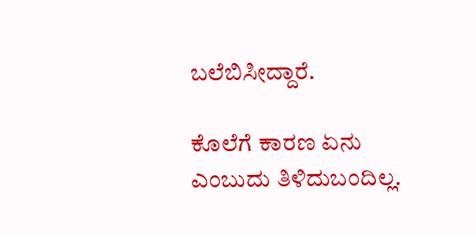ಬಲೆಬಿಸೀದ್ದಾರೆ.

ಕೊಲೆಗೆ ಕಾರಣ ಏನು ಎಂಬುದು ತಿಳಿದುಬಂದಿಲ್ಲ.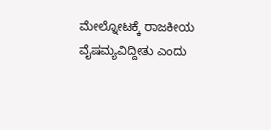ಮೇಲ್ನೋಟಕ್ಕೆ ರಾಜಕೀಯ ವೈಷಮ್ಯವಿದ್ದೀತು ಎಂದು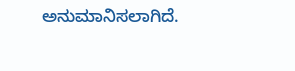ಅನುಮಾನಿಸಲಾಗಿದೆ.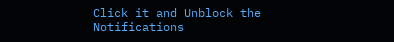Click it and Unblock the Notifications